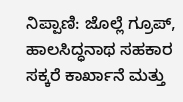ನಿಪ್ಪಾಣಿ: ಜೊಲ್ಲೆ ಗ್ರೂಪ್, ಹಾಲಸಿದ್ಧನಾಥ ಸಹಕಾರ ಸಕ್ಕರೆ ಕಾರ್ಖಾನೆ ಮತ್ತು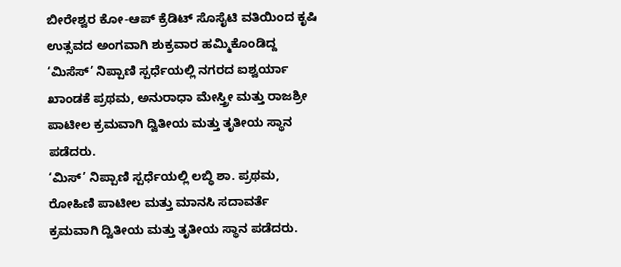ಬೀರೇಶ್ವರ ಕೋ-ಆಪ್ ಕ್ರೆಡಿಟ್ ಸೊಸೈಟಿ ವತಿಯಿಂದ ಕೃಷಿ ಉತ್ಸವದ ಅಂಗವಾಗಿ ಶುಕ್ರವಾರ ಹಮ್ಮಿಕೊಂಡಿದ್ದ ‘ಮಿಸೆಸ್’ ನಿಪ್ಪಾಣಿ ಸ್ಪರ್ಧೆಯಲ್ಲಿ ನಗರದ ಐಶ್ವರ್ಯಾ ಖಾಂಡಕೆ ಪ್ರಥಮ, ಅನುರಾಧಾ ಮೇಸ್ತ್ರೀ ಮತ್ತು ರಾಜಶ್ರೀ ಪಾಟೀಲ ಕ್ರಮವಾಗಿ ದ್ವಿತೀಯ ಮತ್ತು ತೃತೀಯ ಸ್ಥಾನ ಪಡೆದರು.
‘ಮಿಸ್’ ನಿಪ್ಪಾಣಿ ಸ್ಪರ್ಧೆಯಲ್ಲಿ ಲಬ್ಧಿ ಶಾ. ಪ್ರಥಮ, ರೋಹಿಣಿ ಪಾಟೀಲ ಮತ್ತು ಮಾನಸಿ ಸದಾವರ್ತೆ ಕ್ರಮವಾಗಿ ದ್ವಿತೀಯ ಮತ್ತು ತೃತೀಯ ಸ್ಥಾನ ಪಡೆದರು.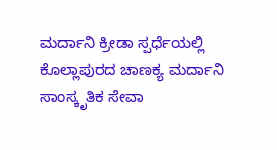ಮರ್ದಾನಿ ಕ್ರೀಡಾ ಸ್ಪರ್ಧೆಯಲ್ಲಿ ಕೊಲ್ಲಾಪುರದ ಚಾಣಕ್ಯ ಮರ್ದಾನಿ ಸಾಂಸ್ಕೃತಿಕ ಸೇವಾ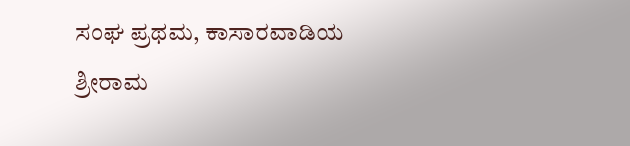ಸಂಘ ಪ್ರಥಮ, ಕಾಸಾರವಾಡಿಯ ಶ್ರೀರಾಮ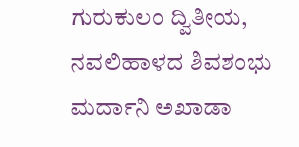ಗುರುಕುಲಂ ದ್ವಿತೀಯ, ನವಲಿಹಾಳದ ಶಿವಶಂಭು ಮರ್ದಾನಿ ಅಖಾಡಾ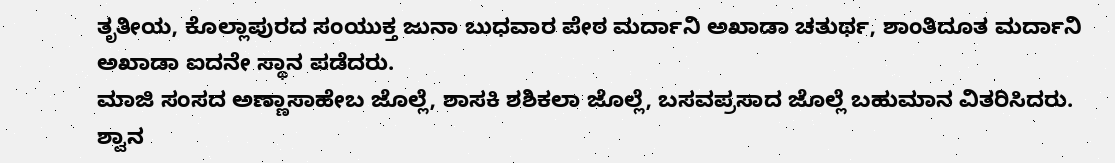ತೃತೀಯ, ಕೊಲ್ಲಾಪುರದ ಸಂಯುಕ್ತ ಜುನಾ ಬುಧವಾರ ಪೇಠ ಮರ್ದಾನಿ ಅಖಾಡಾ ಚತುರ್ಥ, ಶಾಂತಿದೂತ ಮರ್ದಾನಿ ಅಖಾಡಾ ಐದನೇ ಸ್ಥಾನ ಪಡೆದರು.
ಮಾಜಿ ಸಂಸದ ಅಣ್ಣಾಸಾಹೇಬ ಜೊಲ್ಲೆ, ಶಾಸಕಿ ಶಶಿಕಲಾ ಜೊಲ್ಲೆ, ಬಸವಪ್ರಸಾದ ಜೊಲ್ಲೆ ಬಹುಮಾನ ವಿತರಿಸಿದರು. ಶ್ವಾನ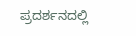ಪ್ರದರ್ಶನದಲ್ಲಿ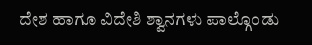ದೇಶ ಹಾಗೂ ವಿದೇಶಿ ಶ್ವಾನಗಳು ಪಾಲ್ಗೊಂಡು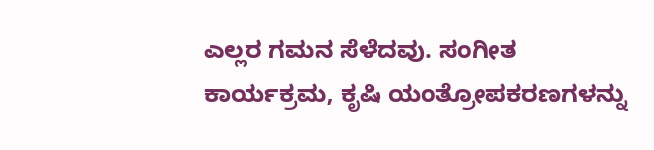ಎಲ್ಲರ ಗಮನ ಸೆಳೆದವು. ಸಂಗೀತ ಕಾರ್ಯಕ್ರಮ, ಕೃಷಿ ಯಂತ್ರೋಪಕರಣಗಳನ್ನು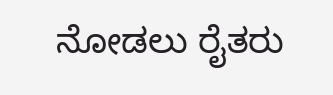ನೋಡಲು ರೈತರು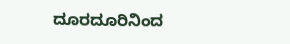ದೂರದೂರಿನಿಂದ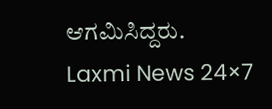ಆಗಮಿಸಿದ್ದರು.
Laxmi News 24×7